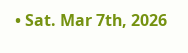• Sat. Mar 7th, 2026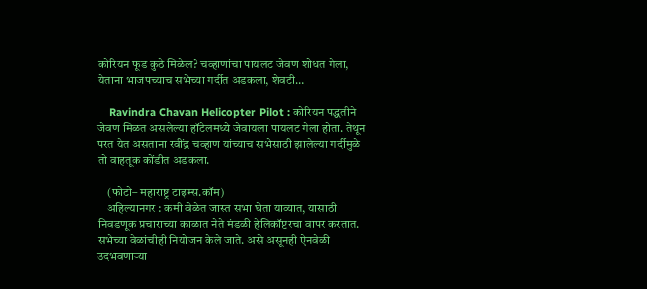कोरियन फूड कुठे मिळेल? चव्हाणांचा पायलट जेवण शोधत गेला, येताना भाजपच्याच सभेच्या गर्दीत अडकला, शेवटी…

    Ravindra Chavan Helicopter Pilot : कोरियन पद्धतीने जेवण मिळत असलेल्या हॉटेलमध्ये जेवायला पायलट गेला होता. तेथून परत येत असताना रवींद्र चव्हाण यांच्याच सभेसाठी झालेल्या गर्दीमुळे तो वाहतूक कोंडीत अडकला.

    (फोटो– महाराष्ट्र टाइम्स.कॉम)
    अहिल्यानगर : कमी वेळेत जास्त सभा घेता याव्यात, यासाठी निवडणूक प्रचाराच्या काळात नेते मंडळी हेलिकॉप्टरचा वापर करतात. सभेच्या वेळांचीही नियोजन केले जाते. असे असूनही ऐनवेळी उदभवणाऱ्या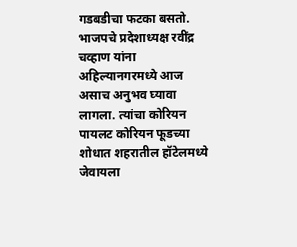गडबडीचा फटका बसतो. भाजपचे प्रदेशाध्यक्ष रवींद्र चव्हाण यांना अहिल्यानगरमध्ये आज असाच अनुभव घ्यावा लागला. त्यांचा कोरियन पायलट कोरियन फूडच्या शोधात शहरातील हॉटेलमध्ये जेवायला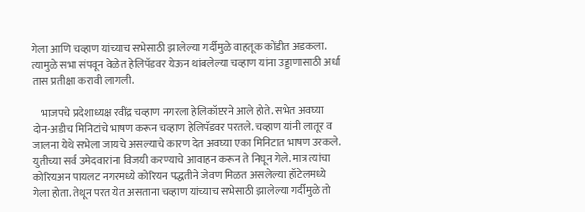गेला आणि चव्हाण यांच्याच सभेसाठी झालेल्या गर्दीमुळे वाहतूक कोंडीत अडकला. त्यामुळे सभा संपवून वेळेत हेलिपॅडवर येऊन थांबलेल्या चव्हाण यांना उड्डाणासाठी अर्धा तास प्रतीक्षा करावी लागली.

    भाजपचे प्रदेशाध्यक्ष रवींद्र चव्हाण नगरला हेलिकॉप्टरने आले होते. सभेत अवघ्या दोन-अडीच मिनिटांचे भाषण करून चव्हाण हेलिपॅडवर परतले. चव्हाण यांनी लातूर व जालना येथे सभेला जायचे असल्याचे कारण देत अवघ्या एका मिनिटात भाषण उरकले. युतीच्या सर्व उमेदवारांना विजयी करण्याचे आवाहन करून ते निघून गेले. मात्र त्यांचा कोरियअन पायलट नगरमध्ये कोरियन पद्धतीने जेवण मिळत असलेल्या हॉटेलमध्ये गेला होता. तेथून परत येत असताना चव्हाण यांच्याच सभेसाठी झालेल्या गर्दीमुळे तो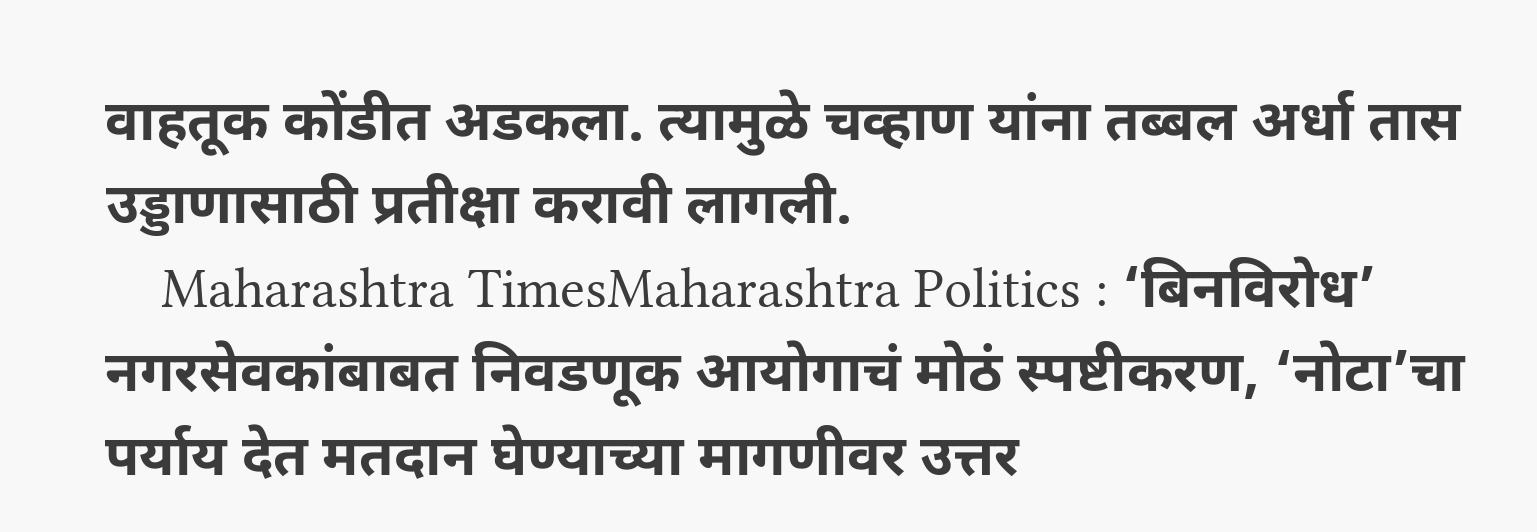वाहतूक कोंडीत अडकला. त्यामुळे चव्हाण यांना तब्बल अर्धा तास उड्डाणासाठी प्रतीक्षा करावी लागली.
    Maharashtra TimesMaharashtra Politics : ‘बिनविरोध’ नगरसेवकांबाबत निवडणूक आयोगाचं मोठं स्पष्टीकरण, ‘नोटा’चा पर्याय देत मतदान घेण्याच्या मागणीवर उत्तर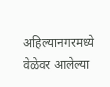अहिल्यानगरमध्ये वेळेवर आलेल्या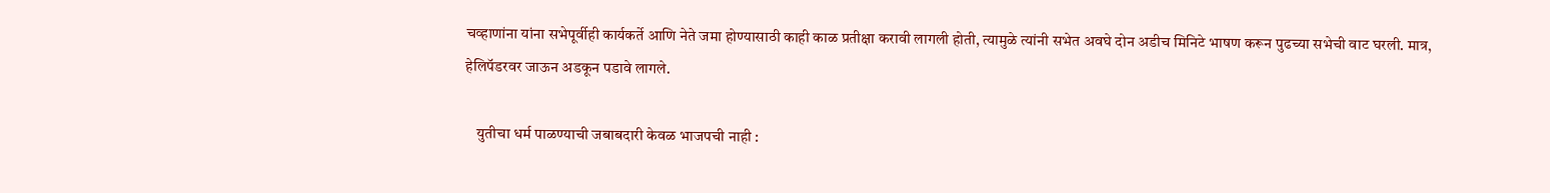चव्हाणांना यांना सभेपूर्वीही कार्यकर्ते आणि नेते जमा होण्यासाठी काही काळ प्रतीक्षा करावी लागली होती, त्यामुळे त्यांनी सभेत अवघे दोन अडीच मिनिटे भाषण करून पुढच्या सभेची वाट घरली. मात्र, हेलिपॅडरवर जाऊन अडकून पडावे लागले.

    युतीचा धर्म पाळण्याची जबाबदारी केवळ भाजपची नाही :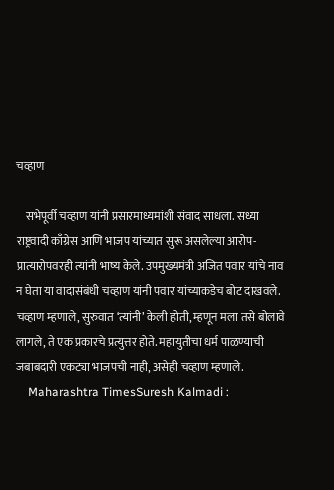चव्हाण

    सभेपूर्वी चव्हाण यांनी प्रसारमाध्यमांशी संवाद साधला. सध्या राष्ट्रवादी काँग्रेस आणि भाजप यांच्यात सुरू असलेल्या आरोप-प्रात्यारोपवरही त्यांनी भाष्य केले. उपमुख्यमंत्री अजित पवार यांचे नाव न घेता या वादासंबंधी चव्हाण यांनी पवार यांच्याकडेच बोट दाखवले. चव्हाण म्हणाले, सुरुवात ‘त्यांनी’ केली होती, म्हणून मला तसे बोलावे लागले, ते एक प्रकारचे प्रत्युत्तर होते. महायुतीचा धर्म पाळण्याची जबाबदारी एकट्या भाजपची नाही, असेही चव्हाण म्हणाले.
    Maharashtra TimesSuresh Kalmadi :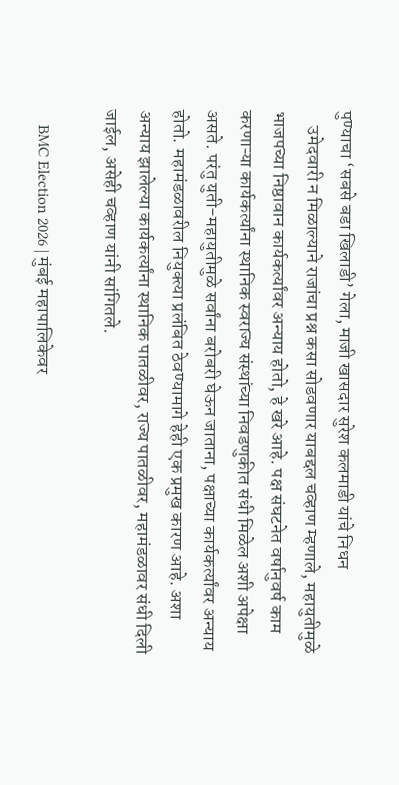पुण्याचा ‘सबसे बडा खिलाडी’ गेला, माजी खासदार सुरेश कलमाडी यांचे निधन
    उमेदवारी न मिळाल्याने राजांचा प्रश्न कसा सोडवणार याबद्दल चव्हाण म्हणाले, महायुतीमुळे भाजपच्या निष्ठावान कार्यकर्त्यांवर अन्याय होतो, हे खरे आहे. पक्ष संघटनेत वर्षानुवर्ष काम करणाऱ्या कार्यकर्त्यांना स्थानिक स्वराज्य संस्थांच्या निवडणुकीत संधी मिळेल अशी अपेक्षा असते. परंतु युती-महायुतीमुळे सर्वांना बरोबरी घेऊन जाताना, पक्षाच्या कार्यकर्त्यांवर अन्याय होतो. महामंडळावरील नियुक्त्या प्रलंबित ठेवण्यामागे हेही एक प्रमुख कारण आहे. अशा अन्याय झालेल्या कार्यकर्त्यांना स्थानिक पातळीवर, राज्य पातळीवर, महामंडळावर संधी दिली जाईल, असेही चव्हाण यांनी सांगितले.

    BMC Election 2026 | मुंबई महापालिकेवर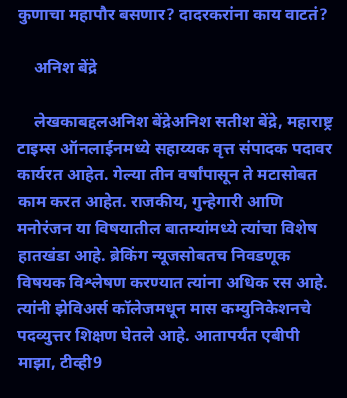कुणाचा महापौर बसणार? दादरकरांना काय वाटतं?

    अनिश बेंद्रे

    लेखकाबद्दलअनिश बेंद्रेअनिश सतीश बेंद्रे, महाराष्ट्र टाइम्स ऑनलाईनमध्ये सहाय्यक वृत्त संपादक पदावर कार्यरत आहेत. गेल्या तीन वर्षांपासून ते मटासोबत काम करत आहेत. राजकीय, गुन्हेगारी आणि मनोरंजन या विषयातील बातम्यांमध्ये त्यांचा विशेष हातखंडा आहे. ब्रेकिंग न्यूजसोबतच निवडणूक विषयक विश्लेषण करण्यात त्यांना अधिक रस आहे. त्यांनी झेविअर्स कॉलेजमधून मास कम्युनिकेशनचे पदव्युत्तर शिक्षण घेतले आहे. आतापर्यंत एबीपी माझा, टीव्ही9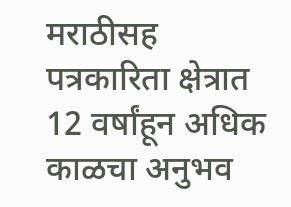मराठीसह पत्रकारिता क्षेत्रात 12 वर्षांहून अधिक काळचा अनुभव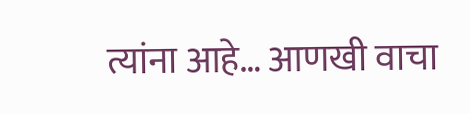त्यांना आहे… आणखी वाचा